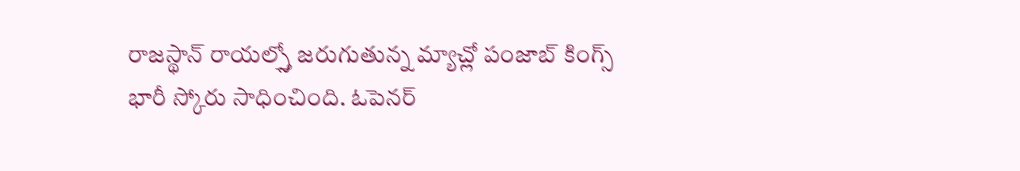రాజస్థాన్ రాయల్స్తో జరుగుతున్న మ్యాచ్లో పంజాబ్ కింగ్స్ భారీ స్కోరు సాధించింది. ఓపెనర్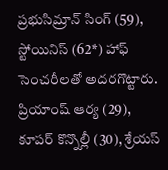ప్రభుసిమ్రాన్ సింగ్ (59), స్టోయినిస్ (62*) హాఫ్ సెంచరీలతో అదరగొట్టారు. ప్రియాంష్ ఆర్య (29), కూపర్ కొన్నొల్లీ (30), శ్రేయస్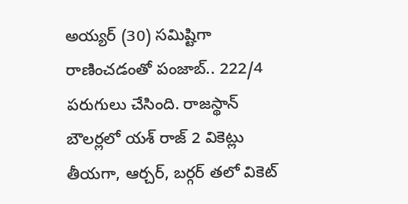అయ్యర్ (30) సమిష్టిగా రాణించడంతో పంజాబ్.. 222/4 పరుగులు చేసింది. రాజస్థాన్ బౌలర్లలో యశ్ రాజ్ 2 వికెట్లు తీయగా, ఆర్చర్, బర్గర్ తలో వికెట్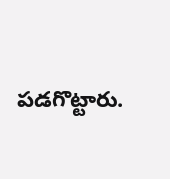పడగొట్టారు.